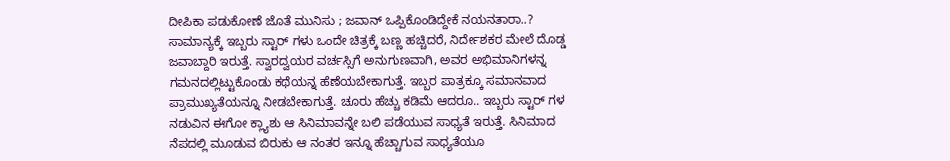ದೀಪಿಕಾ ಪಡುಕೋಣೆ ಜೊತೆ ಮುನಿಸು ; ಜವಾನ್ ಒಪ್ಪಿಕೊಂಡಿದ್ದೇಕೆ ನಯನತಾರಾ..?
ಸಾಮಾನ್ಯಕ್ಕೆ ಇಬ್ಬರು ಸ್ಟಾರ್ ಗಳು ಒಂದೇ ಚಿತ್ರಕ್ಕೆ ಬಣ್ಣ ಹಚ್ಚಿದರೆ, ನಿರ್ದೇಶಕರ ಮೇಲೆ ದೊಡ್ಡ ಜವಾಬ್ದಾರಿ ಇರುತ್ತೆ. ಸ್ವಾರದ್ವಯರ ವರ್ಚಸ್ಸಿಗೆ ಅನುಗುಣವಾಗಿ, ಅವರ ಅಭಿಮಾನಿಗಳನ್ನ ಗಮನದಲ್ಲಿಟ್ಟುಕೊಂಡು ಕಥೆಯನ್ನ ಹೆಣೆಯಬೇಕಾಗುತ್ತೆ. ಇಬ್ಬರ ಪಾತ್ರಕ್ಕೂ ಸಮಾನವಾದ ಪ್ರಾಮುಖ್ಯತೆಯನ್ನೂ ನೀಡಬೇಕಾಗುತ್ತೆ. ಚೂರು ಹೆಚ್ಚು ಕಡಿಮೆ ಆದರೂ.. ಇಬ್ಬರು ಸ್ಟಾರ್ ಗಳ ನಡುವಿನ ಈಗೋ ಕ್ಲ್ಯಾಶು ಆ ಸಿನಿಮಾವನ್ನೇ ಬಲಿ ಪಡೆಯುವ ಸಾಧ್ಯತೆ ಇರುತ್ತೆ. ಸಿನಿಮಾದ ನೆಪದಲ್ಲಿ ಮೂಡುವ ಬಿರುಕು ಆ ನಂತರ ಇನ್ನೂ ಹೆಚ್ಚಾಗುವ ಸಾಧ್ಯತೆಯೂ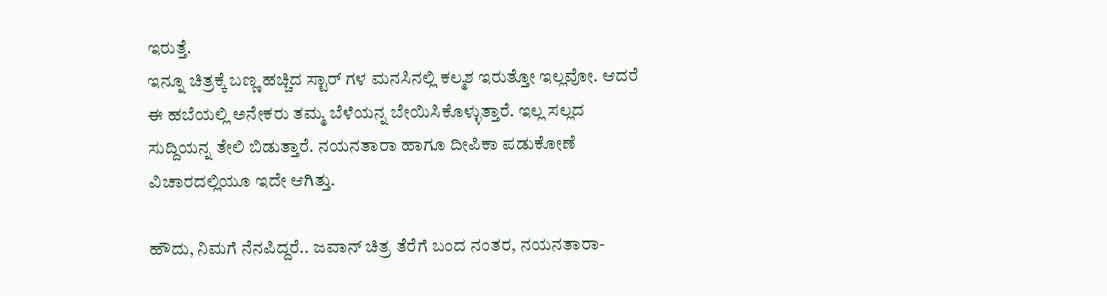ಇರುತ್ತೆ.
ಇನ್ನೂ ಚಿತ್ರಕ್ಕೆ ಬಣ್ಣ ಹಚ್ಚಿದ ಸ್ಟಾರ್ ಗಳ ಮನಸಿನಲ್ಲಿ ಕಲ್ಮಶ ಇರುತ್ತೋ ಇಲ್ಲವೋ. ಆದರೆ ಈ ಹಬೆಯಲ್ಲಿ ಅನೇಕರು ತಮ್ಮ ಬೆಳೆಯನ್ನ ಬೇಯಿಸಿಕೊಳ್ಳುತ್ತಾರೆ. ಇಲ್ಲ ಸಲ್ಲದ ಸುದ್ದಿಯನ್ನ ತೇಲಿ ಬಿಡುತ್ತಾರೆ. ನಯನತಾರಾ ಹಾಗೂ ದೀಪಿಕಾ ಪಡುಕೋಣೆ ವಿಚಾರದಲ್ಲಿಯೂ ಇದೇ ಆಗಿತ್ತು.

ಹೌದು, ನಿಮಗೆ ನೆನಪಿದ್ದರೆ.. ಜವಾನ್ ಚಿತ್ರ ತೆರೆಗೆ ಬಂದ ನಂತರ, ನಯನತಾರಾ-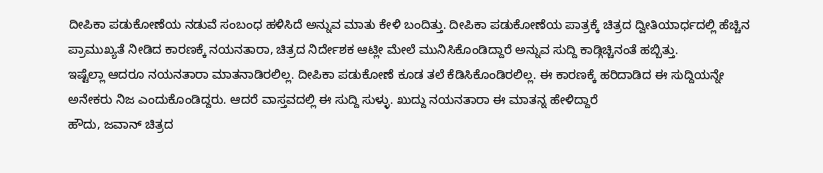ದೀಪಿಕಾ ಪಡುಕೋಣೆಯ ನಡುವೆ ಸಂಬಂಧ ಹಳಿಸಿದೆ ಅನ್ನುವ ಮಾತು ಕೇಳಿ ಬಂದಿತ್ತು. ದೀಪಿಕಾ ಪಡುಕೋಣೆಯ ಪಾತ್ರಕ್ಕೆ ಚಿತ್ರದ ದ್ವೀತಿಯಾರ್ಧದಲ್ಲಿ ಹೆಚ್ಚಿನ ಪ್ರಾಮುಖ್ಯತೆ ನೀಡಿದ ಕಾರಣಕ್ಕೆ ನಯನತಾರಾ, ಚಿತ್ರದ ನಿರ್ದೇಶಕ ಆಟ್ಲೀ ಮೇಲೆ ಮುನಿಸಿಕೊಂಡಿದ್ದಾರೆ ಅನ್ನುವ ಸುದ್ದಿ ಕಾಡ್ಗಿಚ್ಚಿನಂತೆ ಹಬ್ಬಿತ್ತು.
ಇಷ್ಟೆಲ್ಲಾ ಆದರೂ ನಯನತಾರಾ ಮಾತನಾಡಿರಲಿಲ್ಲ. ದೀಪಿಕಾ ಪಡುಕೋಣೆ ಕೂಡ ತಲೆ ಕೆಡಿಸಿಕೊಂಡಿರಲಿಲ್ಲ. ಈ ಕಾರಣಕ್ಕೆ ಹರಿದಾಡಿದ ಈ ಸುದ್ದಿಯನ್ನೇ ಅನೇಕರು ನಿಜ ಎಂದುಕೊಂಡಿದ್ದರು. ಆದರೆ ವಾಸ್ತವದಲ್ಲಿ ಈ ಸುದ್ದಿ ಸುಳ್ಳು. ಖುದ್ದು ನಯನತಾರಾ ಈ ಮಾತನ್ನ ಹೇಳಿದ್ದಾರೆ
ಹೌದು, ಜವಾನ್ ಚಿತ್ರದ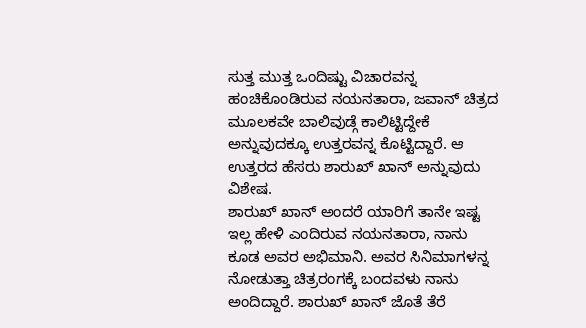ಸುತ್ತ ಮುತ್ತ ಒಂದಿಷ್ಟು ವಿಚಾರವನ್ನ ಹಂಚಿಕೊಂಡಿರುವ ನಯನತಾರಾ, ಜವಾನ್ ಚಿತ್ರದ ಮೂಲಕವೇ ಬಾಲಿವುಡ್ಗೆ ಕಾಲಿಟ್ಟಿದ್ದೇಕೆ ಅನ್ನುವುದಕ್ಕೂ ಉತ್ತರವನ್ನ ಕೊಟ್ಟಿದ್ದಾರೆ. ಆ ಉತ್ತರದ ಹೆಸರು ಶಾರುಖ್ ಖಾನ್ ಅನ್ನುವುದು ವಿಶೇಷ.
ಶಾರುಖ್ ಖಾನ್ ಅಂದರೆ ಯಾರಿಗೆ ತಾನೇ ಇಷ್ಟ ಇಲ್ಲ ಹೇಳಿ ಎಂದಿರುವ ನಯನತಾರಾ, ನಾನು ಕೂಡ ಅವರ ಅಭಿಮಾನಿ. ಅವರ ಸಿನಿಮಾಗಳನ್ನ ನೋಡುತ್ತಾ ಚಿತ್ರರಂಗಕ್ಕೆ ಬಂದವಳು ನಾನು ಅಂದಿದ್ದಾರೆ. ಶಾರುಖ್ ಖಾನ್ ಜೊತೆ ತೆರೆ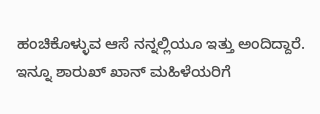ಹಂಚಿಕೊಳ್ಳುವ ಆಸೆ ನನ್ನಲ್ಲಿಯೂ ಇತ್ತು ಅಂದಿದ್ದಾರೆ. ಇನ್ನೂ ಶಾರುಖ್ ಖಾನ್ ಮಹಿಳೆಯರಿಗೆ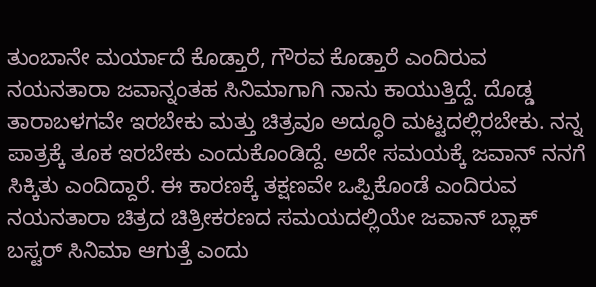ತುಂಬಾನೇ ಮರ್ಯಾದೆ ಕೊಡ್ತಾರೆ, ಗೌರವ ಕೊಡ್ತಾರೆ ಎಂದಿರುವ ನಯನತಾರಾ ಜವಾನ್ನಂತಹ ಸಿನಿಮಾಗಾಗಿ ನಾನು ಕಾಯುತ್ತಿದ್ದೆ. ದೊಡ್ಡ ತಾರಾಬಳಗವೇ ಇರಬೇಕು ಮತ್ತು ಚಿತ್ರವೂ ಅದ್ಧೂರಿ ಮಟ್ಟದಲ್ಲಿರಬೇಕು. ನನ್ನ ಪಾತ್ರಕ್ಕೆ ತೂಕ ಇರಬೇಕು ಎಂದುಕೊಂಡಿದ್ದೆ. ಅದೇ ಸಮಯಕ್ಕೆ ಜವಾನ್ ನನಗೆ ಸಿಕ್ಕಿತು ಎಂದಿದ್ದಾರೆ. ಈ ಕಾರಣಕ್ಕೆ ತಕ್ಷಣವೇ ಒಪ್ಪಿಕೊಂಡೆ ಎಂದಿರುವ ನಯನತಾರಾ ಚಿತ್ರದ ಚಿತ್ರೀಕರಣದ ಸಮಯದಲ್ಲಿಯೇ ಜವಾನ್ ಬ್ಲಾಕ್ ಬಸ್ಟರ್ ಸಿನಿಮಾ ಆಗುತ್ತೆ ಎಂದು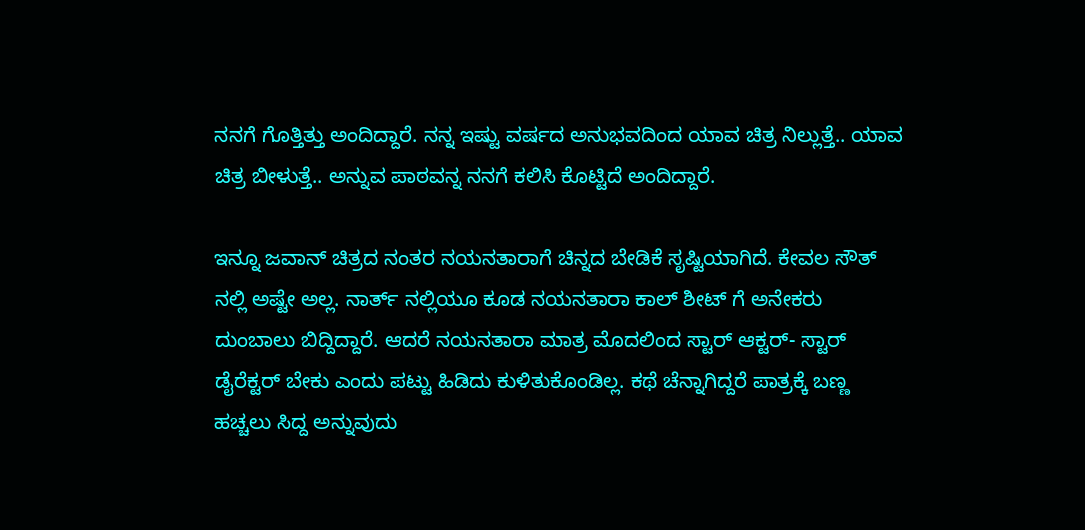ನನಗೆ ಗೊತ್ತಿತ್ತು ಅಂದಿದ್ದಾರೆ. ನನ್ನ ಇಷ್ಟು ವರ್ಷದ ಅನುಭವದಿಂದ ಯಾವ ಚಿತ್ರ ನಿಲ್ಲುತ್ತೆ.. ಯಾವ ಚಿತ್ರ ಬೀಳುತ್ತೆ.. ಅನ್ನುವ ಪಾಠವನ್ನ ನನಗೆ ಕಲಿಸಿ ಕೊಟ್ಟಿದೆ ಅಂದಿದ್ದಾರೆ.

ಇನ್ನೂ ಜವಾನ್ ಚಿತ್ರದ ನಂತರ ನಯನತಾರಾಗೆ ಚಿನ್ನದ ಬೇಡಿಕೆ ಸೃಷ್ಟಿಯಾಗಿದೆ. ಕೇವಲ ಸೌತ್ ನಲ್ಲಿ ಅಷ್ಟೇ ಅಲ್ಲ. ನಾರ್ತ್ ನಲ್ಲಿಯೂ ಕೂಡ ನಯನತಾರಾ ಕಾಲ್ ಶೀಟ್ ಗೆ ಅನೇಕರು ದುಂಬಾಲು ಬಿದ್ದಿದ್ದಾರೆ. ಆದರೆ ನಯನತಾರಾ ಮಾತ್ರ ಮೊದಲಿಂದ ಸ್ಟಾರ್ ಆಕ್ಟರ್- ಸ್ಟಾರ್ ಡೈರೆಕ್ಟರ್ ಬೇಕು ಎಂದು ಪಟ್ಟು ಹಿಡಿದು ಕುಳಿತುಕೊಂಡಿಲ್ಲ. ಕಥೆ ಚೆನ್ನಾಗಿದ್ದರೆ ಪಾತ್ರಕ್ಕೆ ಬಣ್ಣ ಹಚ್ಚಲು ಸಿದ್ದ ಅನ್ನುವುದು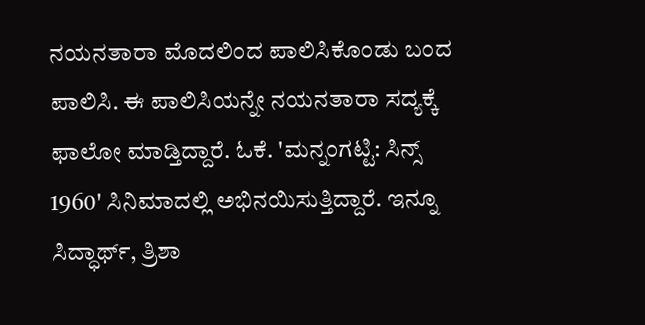ನಯನತಾರಾ ಮೊದಲಿಂದ ಪಾಲಿಸಿಕೊಂಡು ಬಂದ ಪಾಲಿಸಿ. ಈ ಪಾಲಿಸಿಯನ್ನೇ ನಯನತಾರಾ ಸದ್ಯಕ್ಕೆ ಫಾಲೋ ಮಾಡ್ತಿದ್ದಾರೆ. ಓಕೆ. 'ಮನ್ನಂಗಟ್ಟಿ: ಸಿನ್ಸ್ 1960' ಸಿನಿಮಾದಲ್ಲಿ ಅಭಿನಯಿಸುತ್ತಿದ್ದಾರೆ. ಇನ್ನೂ ಸಿದ್ಧಾರ್ಥ್, ತ್ರಿಶಾ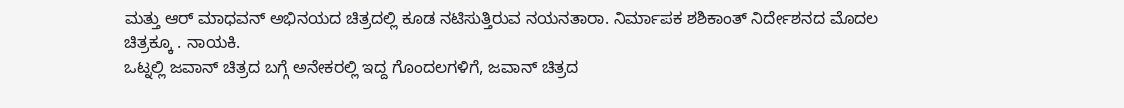ಮತ್ತು ಆರ್ ಮಾಧವನ್ ಅಭಿನಯದ ಚಿತ್ರದಲ್ಲಿ ಕೂಡ ನಟಿಸುತ್ತಿರುವ ನಯನತಾರಾ. ನಿರ್ಮಾಪಕ ಶಶಿಕಾಂತ್ ನಿರ್ದೇಶನದ ಮೊದಲ ಚಿತ್ರಕ್ಕೂ . ನಾಯಕಿ.
ಒಟ್ನಲ್ಲಿ ಜವಾನ್ ಚಿತ್ರದ ಬಗ್ಗೆ ಅನೇಕರಲ್ಲಿ ಇದ್ದ ಗೊಂದಲಗಳಿಗೆ, ಜವಾನ್ ಚಿತ್ರದ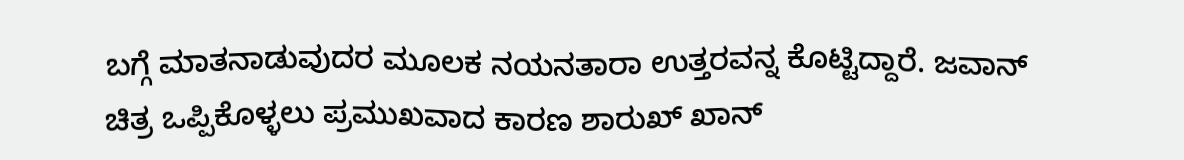ಬಗ್ಗೆ ಮಾತನಾಡುವುದರ ಮೂಲಕ ನಯನತಾರಾ ಉತ್ತರವನ್ನ ಕೊಟ್ಟಿದ್ದಾರೆ. ಜವಾನ್ ಚಿತ್ರ ಒಪ್ಪಿಕೊಳ್ಳಲು ಪ್ರಮುಖವಾದ ಕಾರಣ ಶಾರುಖ್ ಖಾನ್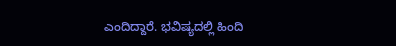ಎಂದಿದ್ದಾರೆ. ಭವಿಷ್ಯದಲ್ಲಿ ಹಿಂದಿ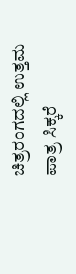ಚಿತ್ರರಂಗದಲ್ಲಿ ಉತ್ತಮ ಪಾತ್ರ ಸಿಕ್ಕರೆ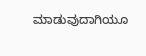ಮಾಡುವುದಾಗಿಯೂ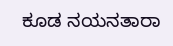ಕೂಡ ನಯನತಾರಾ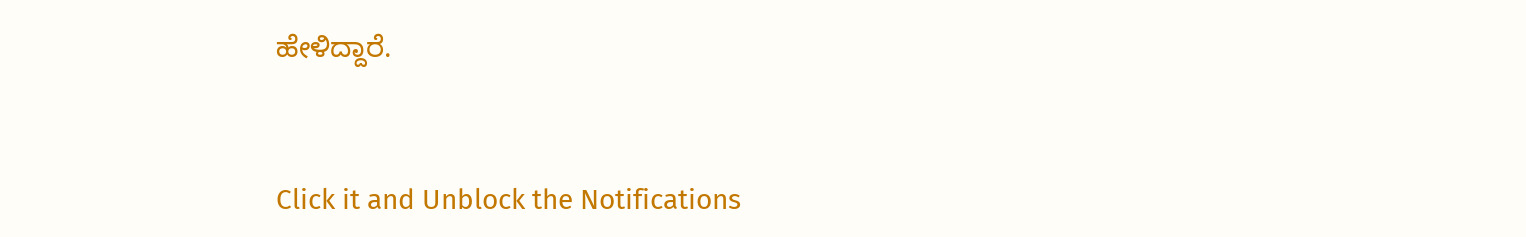ಹೇಳಿದ್ದಾರೆ.


Click it and Unblock the Notifications